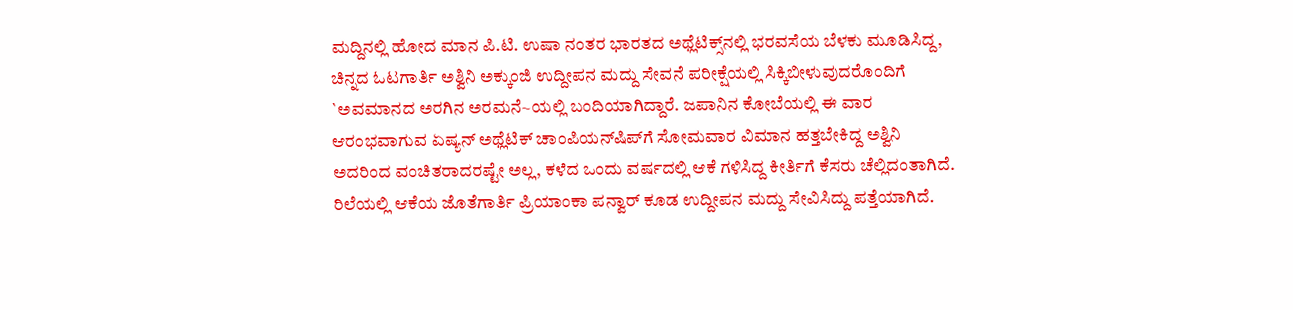ಮದ್ದಿನಲ್ಲಿ ಹೋದ ಮಾನ ಪಿ.ಟಿ. ಉಷಾ ನಂತರ ಭಾರತದ ಅಥ್ಲೆಟಿಕ್ಸ್‌ನಲ್ಲಿ ಭರವಸೆಯ ಬೆಳಕು ಮೂಡಿಸಿದ್ದ, ಚಿನ್ನದ ಓಟಗಾರ್ತಿ ಅಶ್ವಿನಿ ಅಕ್ಕುಂಜಿ ಉದ್ದೀಪನ ಮದ್ದು ಸೇವನೆ ಪರೀಕ್ಷೆಯಲ್ಲಿ ಸಿಕ್ಕಿಬೀಳುವುದರೊಂದಿಗೆ `ಅವಮಾನದ ಅರಗಿನ ಅರಮನೆ~ಯಲ್ಲಿ ಬಂದಿಯಾಗಿದ್ದಾರೆ. ಜಪಾನಿನ ಕೋಬೆಯಲ್ಲಿ ಈ ವಾರ ಆರಂಭವಾಗುವ ಏಷ್ಯನ್ ಅಥ್ಲೆಟಿಕ್ ಚಾಂಪಿಯನ್‌ಷಿಪ್‌ಗೆ ಸೋಮವಾರ ವಿಮಾನ ಹತ್ತಬೇಕಿದ್ದ ಅಶ್ವಿನಿ ಅದರಿಂದ ವಂಚಿತರಾದರಷ್ಟೇ ಅಲ್ಲ, ಕಳೆದ ಒಂದು ವರ್ಷದಲ್ಲಿ ಆಕೆ ಗಳಿಸಿದ್ದ ಕೀರ್ತಿಗೆ ಕೆಸರು ಚೆಲ್ಲಿದಂತಾಗಿದೆ. ರಿಲೆಯಲ್ಲಿ ಆಕೆಯ ಜೊತೆಗಾರ್ತಿ ಪ್ರಿಯಾಂಕಾ ಪನ್ವಾರ್ ಕೂಡ ಉದ್ದೀಪನ ಮದ್ದು ಸೇವಿಸಿದ್ದು ಪತ್ತೆಯಾಗಿದೆ.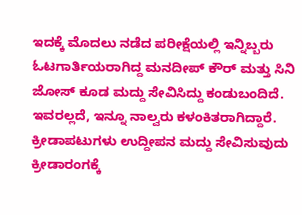ಇದಕ್ಕೆ ಮೊದಲು ನಡೆದ ಪರೀಕ್ಷೆಯಲ್ಲಿ ಇನ್ನಿಬ್ಬರು ಓಟಗಾರ್ತಿಯರಾಗಿದ್ದ ಮನದೀಪ್ ಕೌರ್ ಮತ್ತು ಸಿನಿ ಜೋಸ್ ಕೂಡ ಮದ್ದು ಸೇವಿಸಿದ್ದು ಕಂಡುಬಂದಿದೆ. ಇವರಲ್ಲದೆ, ಇನ್ನೂ ನಾಲ್ವರು ಕಳಂಕಿತರಾಗಿದ್ದಾರೆ. ಕ್ರೀಡಾಪಟುಗಳು ಉದ್ದೀಪನ ಮದ್ದು ಸೇವಿಸುವುದು ಕ್ರೀಡಾರಂಗಕ್ಕೆ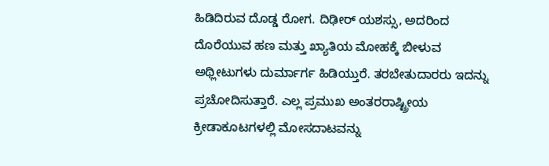ಹಿಡಿದಿರುವ ದೊಡ್ಡ ರೋಗ. ದಿಢೀರ್ ಯಶಸ್ಸು, ಅದರಿಂದ ದೊರೆಯುವ ಹಣ ಮತ್ತು ಖ್ಯಾತಿಯ ಮೋಹಕ್ಕೆ ಬೀಳುವ ಅಥ್ಲೀಟುಗಳು ದುರ್ಮಾರ್ಗ ಹಿಡಿಯ್ತುರೆ. ತರಬೇತುದಾರರು ಇದನ್ನು ಪ್ರಚೋದಿಸುತ್ತಾರೆ. ಎಲ್ಲ ಪ್ರಮುಖ ಅಂತರರಾಷ್ಟ್ರೀಯ ಕ್ರೀಡಾಕೂಟಗಳಲ್ಲಿ ಮೋಸದಾಟವನ್ನು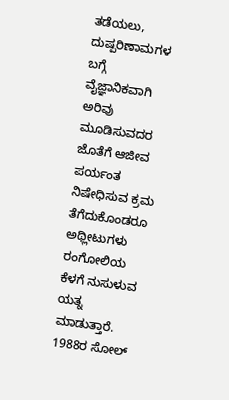ತಡೆಯಲು, ದುಷ್ಪರಿಣಾಮಗಳ ಬಗ್ಗೆ ವೈಜ್ಞಾನಿಕವಾಗಿ ಅರಿವು ಮೂಡಿಸುವದರ ಜೊತೆಗೆ ಆಜೀವ ಪರ್ಯಂತ ನಿಷೇಧಿಸುವ ಕ್ರಮ ತೆಗೆದುಕೊಂಡರೂ ಅಥ್ಲೀಟುಗಳು ರಂಗೋಲಿಯ ಕೆಳಗೆ ನುಸುಳುವ ಯತ್ನ ಮಾಡುತ್ತಾರೆ. 1988ರ ಸೋಲ್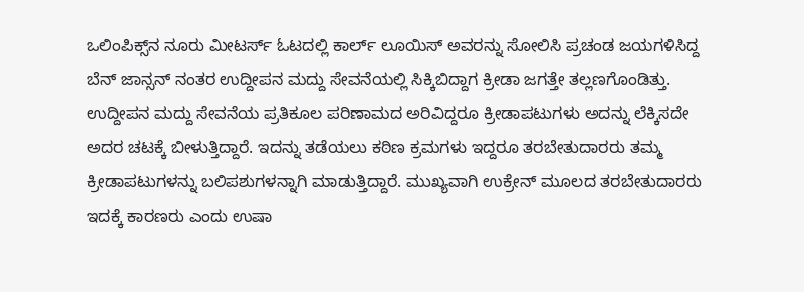ಒಲಿಂಪಿಕ್ಸ್‌ನ ನೂರು ಮೀಟರ್ಸ್ ಓಟದಲ್ಲಿ ಕಾರ್ಲ್ ಲೂಯಿಸ್ ಅವರನ್ನು ಸೋಲಿಸಿ ಪ್ರಚಂಡ ಜಯಗಳಿಸಿದ್ದ ಬೆನ್ ಜಾನ್ಸನ್ ನಂತರ ಉದ್ದೀಪನ ಮದ್ದು ಸೇವನೆಯಲ್ಲಿ ಸಿಕ್ಕಿಬಿದ್ದಾಗ ಕ್ರೀಡಾ ಜಗತ್ತೇ ತಲ್ಲಣಗೊಂಡಿತ್ತು. ಉದ್ದೀಪನ ಮದ್ದು ಸೇವನೆಯ ಪ್ರತಿಕೂಲ ಪರಿಣಾಮದ ಅರಿವಿದ್ದರೂ ಕ್ರೀಡಾಪಟುಗಳು ಅದನ್ನು ಲೆಕ್ಕಿಸದೇ ಅದರ ಚಟಕ್ಕೆ ಬೀಳುತ್ತಿದ್ದಾರೆ. ಇದನ್ನು ತಡೆಯಲು ಕಠಿಣ ಕ್ರಮಗಳು ಇದ್ದರೂ ತರಬೇತುದಾರರು ತಮ್ಮ ಕ್ರೀಡಾಪಟುಗಳನ್ನು ಬಲಿಪಶುಗಳನ್ನಾಗಿ ಮಾಡುತ್ತಿದ್ದಾರೆ. ಮುಖ್ಯವಾಗಿ ಉಕ್ರೇನ್ ಮೂಲದ ತರಬೇತುದಾರರು ಇದಕ್ಕೆ ಕಾರಣರು ಎಂದು ಉಷಾ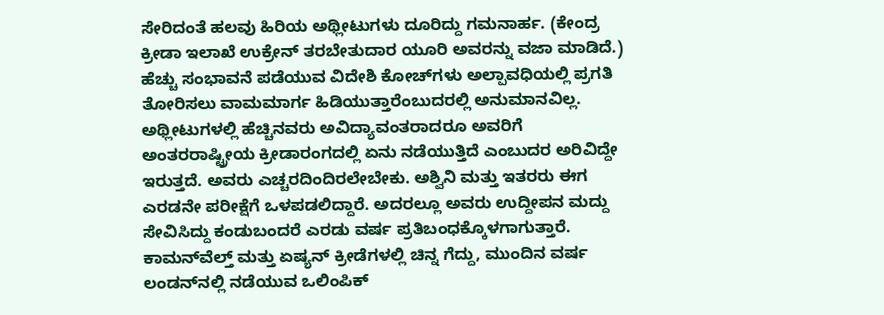ಸೇರಿದಂತೆ ಹಲವು ಹಿರಿಯ ಅಥ್ಲೀಟುಗಳು ದೂರಿದ್ದು ಗಮನಾರ್ಹ. (ಕೇಂದ್ರ ಕ್ರೀಡಾ ಇಲಾಖೆ ಉಕ್ರೇನ್ ತರಬೇತುದಾರ ಯೂರಿ ಅವರನ್ನು ವಜಾ ಮಾಡಿದೆ.) ಹೆಚ್ಚು ಸಂಭಾವನೆ ಪಡೆಯುವ ವಿದೇಶಿ ಕೋಚ್‌ಗಳು ಅಲ್ಪಾವಧಿಯಲ್ಲಿ ಪ್ರಗತಿ ತೋರಿಸಲು ವಾಮಮಾರ್ಗ ಹಿಡಿಯುತ್ತಾರೆಂಬುದರಲ್ಲಿ ಅನುಮಾನವಿಲ್ಲ. ಅಥ್ಲೀಟುಗಳಲ್ಲಿ ಹೆಚ್ಚಿನವರು ಅವಿದ್ಯಾವಂತರಾದರೂ ಅವರಿಗೆ ಅಂತರರಾಷ್ಟ್ರೀಯ ಕ್ರೀಡಾರಂಗದಲ್ಲಿ ಏನು ನಡೆಯುತ್ತಿದೆ ಎಂಬುದರ ಅರಿವಿದ್ದೇ ಇರುತ್ತದೆ. ಅವರು ಎಚ್ಚರದಿಂದಿರಲೇಬೇಕು. ಅಶ್ವಿನಿ ಮತ್ತು ಇತರರು ಈಗ ಎರಡನೇ ಪರೀಕ್ಷೆಗೆ ಒಳಪಡಲಿದ್ದಾರೆ. ಅದರಲ್ಲೂ ಅವರು ಉದ್ದೀಪನ ಮದ್ದು ಸೇವಿಸಿದ್ದು ಕಂಡುಬಂದರೆ ಎರಡು ವರ್ಷ ಪ್ರತಿಬಂಧಕ್ಕೊಳಗಾಗುತ್ತಾರೆ. ಕಾಮನ್‌ವೆಲ್ತ್ ಮತ್ತು ಏಷ್ಯನ್ ಕ್ರೀಡೆಗಳಲ್ಲಿ ಚಿನ್ನ ಗೆದ್ದು, ಮುಂದಿನ ವರ್ಷ ಲಂಡನ್‌ನಲ್ಲಿ ನಡೆಯುವ ಒಲಿಂಪಿಕ್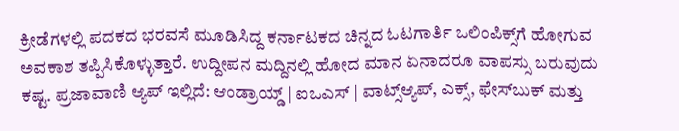ಕ್ರೀಡೆಗಳಲ್ಲಿ ಪದಕದ ಭರವಸೆ ಮೂಡಿಸಿದ್ದ ಕರ್ನಾಟಕದ ಚಿನ್ನದ ಓಟಗಾರ್ತಿ ಒಲಿಂಪಿಕ್ಸ್‌ಗೆ ಹೋಗುವ ಅವಕಾಶ ತಪ್ಪಿಸಿಕೊಳ್ಳುತ್ತಾರೆ. ಉದ್ದೀಪನ ಮದ್ದಿನಲ್ಲಿ ಹೋದ ಮಾನ ಏನಾದರೂ ವಾಪಸ್ಸು ಬರುವುದು ಕಷ್ಟ. ಪ್ರಜಾವಾಣಿ ಆ್ಯಪ್ ಇಲ್ಲಿದೆ: ಆಂಡ್ರಾಯ್ಡ್ | ಐಒಎಸ್ | ವಾಟ್ಸ್ಆ್ಯಪ್, ಎಕ್ಸ್, ಫೇಸ್‌ಬುಕ್ ಮತ್ತು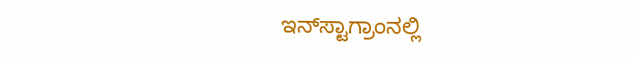ಇನ್‌ಸ್ಟಾಗ್ರಾಂನಲ್ಲಿ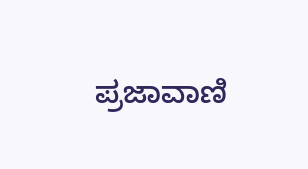ಪ್ರಜಾವಾಣಿ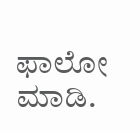ಫಾಲೋ ಮಾಡಿ.